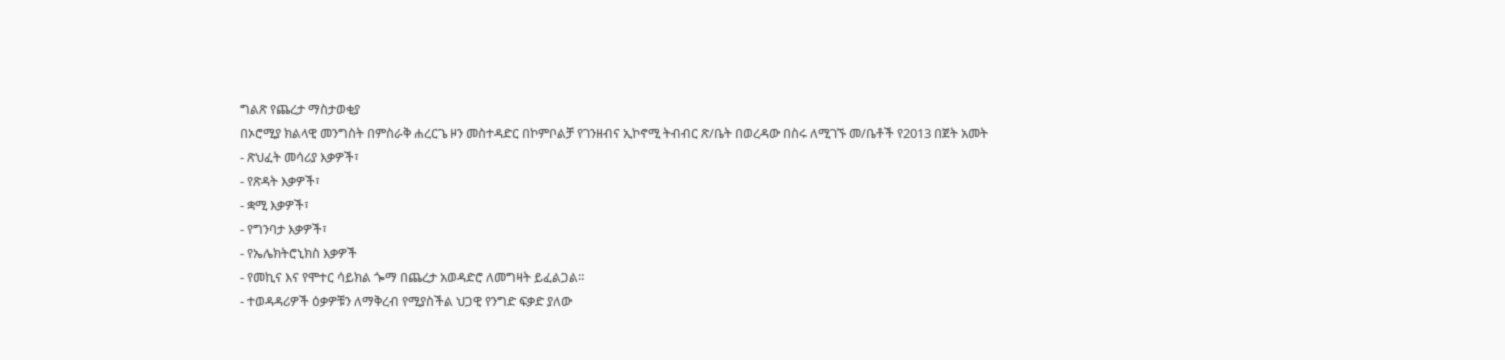ግልጽ የጨረታ ማስታወቂያ
በኦሮሚያ ክልላዊ መንግስት በምስራቅ ሐረርጌ ዞን መስተዳድር በኮምቦልቻ የገንዘብና ኢኮኖሚ ትብብር ጽ/ቤት በወረዳው በስሩ ለሚገኙ መ/ቤቶች የ2013 በጀት አመት
- ጽህፈት መሳሪያ እቃዎች፣
- የጽዳት እቃዎች፣
- ቋሚ እቃዎች፣
- የግንባታ እቃዎች፣
- የኤሌክትሮኒክስ እቃዎች
- የመኪና እና የሞተር ሳይክል ጐማ በጨረታ አወዳድሮ ለመግዛት ይፈልጋል።
- ተወዳዳሪዎች ዕቃዎቹን ለማቅረብ የሚያስችል ህጋዊ የንግድ ፍቃድ ያለው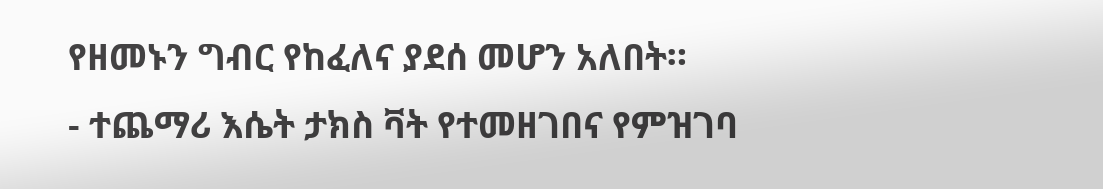የዘመኑን ግብር የከፈለና ያደሰ መሆን አለበት።
- ተጨማሪ እሴት ታክስ ቫት የተመዘገበና የምዝገባ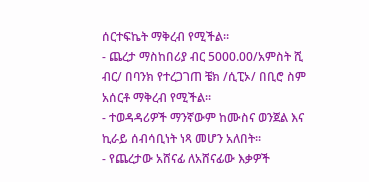ሰርተፍኬት ማቅረብ የሚችል።
- ጨረታ ማስከበሪያ ብር 5000.00/አምስት ሺ ብር/ በባንክ የተረጋገጠ ቼክ /ሲፒኦ/ በቢሮ ስም አሰርቶ ማቅረብ የሚችል።
- ተወዳዳሪዎች ማንኛውም ከሙስና ወንጀል እና ኪራይ ሰብሳቢነት ነጻ መሆን አለበት።
- የጨረታው አሸናፊ ለአሸናፊው እቃዎች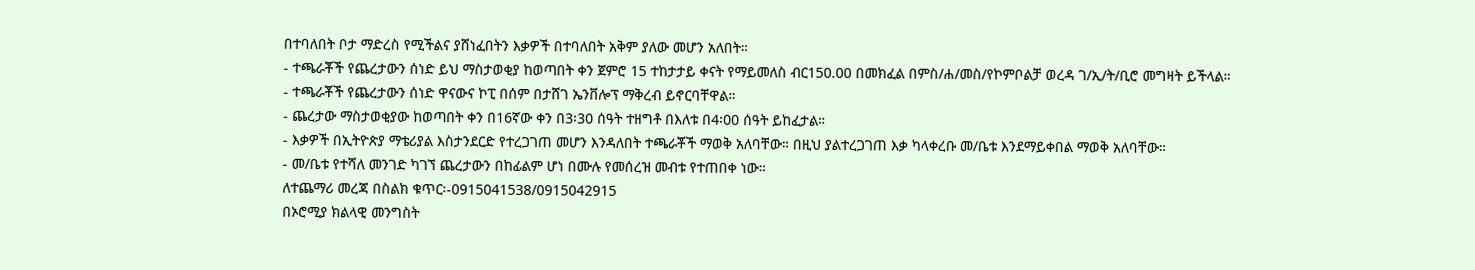በተባለበት ቦታ ማድረስ የሚችልና ያሸነፈበትን እቃዎች በተባለበት አቅም ያለው መሆን አለበት።
- ተጫራቾች የጨረታውን ሰነድ ይህ ማስታወቂያ ከወጣበት ቀን ጀምሮ 15 ተከታታይ ቀናት የማይመለስ ብር150.00 በመክፈል በምስ/ሐ/መስ/የኮምቦልቻ ወረዳ ገ/ኢ/ት/ቢሮ መግዛት ይችላል።
- ተጫራቾች የጨረታውን ሰነድ ዋናውና ኮፒ በሰም በታሸገ ኤንቨሎፕ ማቅረብ ይኖርባቸዋል።
- ጨረታው ማስታወቂያው ከወጣበት ቀን በ16ኛው ቀን በ3፡30 ሰዓት ተዘግቶ በእለቱ በ4፡00 ሰዓት ይከፈታል።
- እቃዎች በኢትዮጵያ ማቴሪያል እስታንደርድ የተረጋገጠ መሆን እንዳለበት ተጫራቾች ማወቅ አለባቸው። በዚህ ያልተረጋገጠ እቃ ካላቀረቡ መ/ቤቱ እንደማይቀበል ማወቅ አለባቸው።
- መ/ቤቱ የተሻለ መንገድ ካገኘ ጨረታውን በከፊልም ሆነ በሙሉ የመሰረዝ መብቱ የተጠበቀ ነው።
ለተጨማሪ መረጃ በስልክ ቁጥር፡-0915041538/0915042915
በኦሮሚያ ክልላዊ መንግስት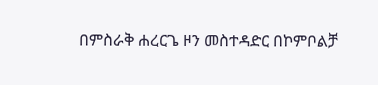በምስራቅ ሐረርጌ ዞን መስተዳድር በኮምቦልቻ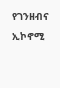የገንዘብና ኢኮኖሚ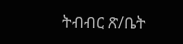ትብብር ጽ/ቤት